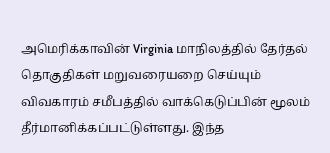அமெரிக்காவின் Virginia மாநிலத்தில் தேர்தல் தொகுதிகள் மறுவரையறை செய்யும் விவகாரம் சமீபத்தில் வாக்கெடுப்பின் மூலம் தீர்மானிக்கப்பட்டுள்ளது. இந்த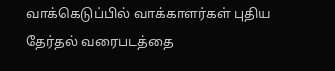வாக்கெடுப்பில் வாக்காளர்கள் புதிய தேர்தல் வரைபடத்தை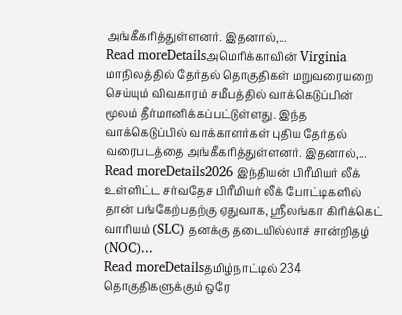அங்கீகரித்துள்ளனர். இதனால்,...
Read moreDetailsஅமெரிக்காவின் Virginia மாநிலத்தில் தேர்தல் தொகுதிகள் மறுவரையறை செய்யும் விவகாரம் சமீபத்தில் வாக்கெடுப்பின் மூலம் தீர்மானிக்கப்பட்டுள்ளது. இந்த வாக்கெடுப்பில் வாக்காளர்கள் புதிய தேர்தல் வரைபடத்தை அங்கீகரித்துள்ளனர். இதனால்,...
Read moreDetails2026 இந்தியன் பிரீமியர் லீக் உள்ளிட்ட சர்வதேச பிரீமியர் லீக் போட்டிகளில் தான் பங்கேற்பதற்கு ஏதுவாக, ஸ்ரீலங்கா கிரிக்கெட் வாரியம் (SLC) தனக்கு தடையில்லாச் சான்றிதழ் (NOC)...
Read moreDetailsதமிழ்நாட்டில் 234 தொகுதிகளுக்கும் ஒரே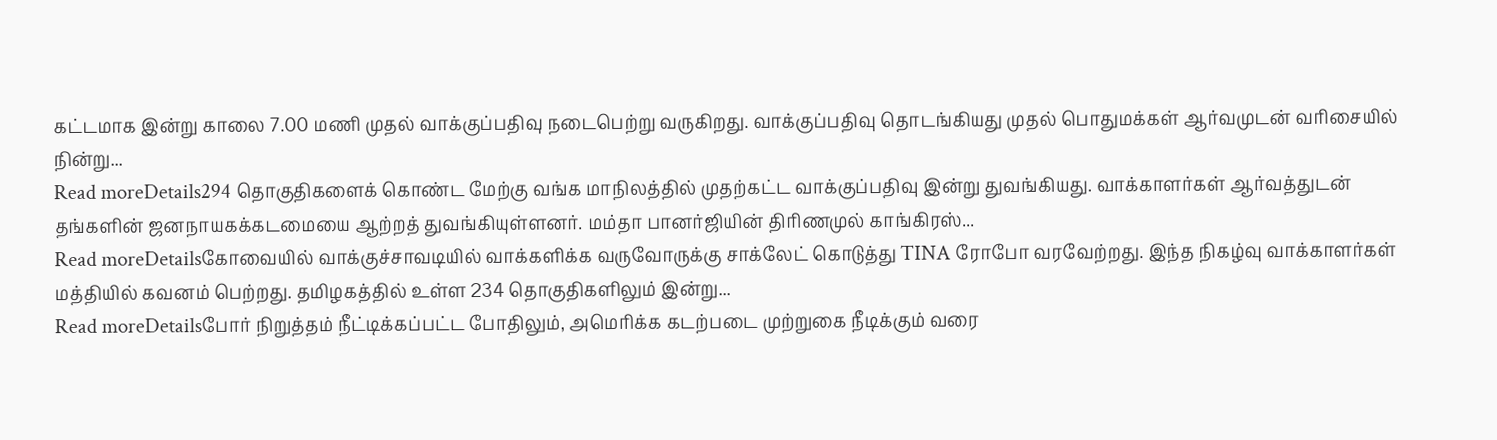கட்டமாக இன்று காலை 7.00 மணி முதல் வாக்குப்பதிவு நடைபெற்று வருகிறது. வாக்குப்பதிவு தொடங்கியது முதல் பொதுமக்கள் ஆர்வமுடன் வரிசையில் நின்று...
Read moreDetails294 தொகுதிகளைக் கொண்ட மேற்கு வங்க மாநிலத்தில் முதற்கட்ட வாக்குப்பதிவு இன்று துவங்கியது. வாக்காளர்கள் ஆர்வத்துடன் தங்களின் ஜனநாயகக்கடமையை ஆற்றத் துவங்கியுள்ளனர். மம்தா பானர்ஜியின் திரிணமுல் காங்கிரஸ்...
Read moreDetailsகோவையில் வாக்குச்சாவடியில் வாக்களிக்க வருவோருக்கு சாக்லேட் கொடுத்து TINA ரோபோ வரவேற்றது. இந்த நிகழ்வு வாக்காளர்கள் மத்தியில் கவனம் பெற்றது. தமிழகத்தில் உள்ள 234 தொகுதிகளிலும் இன்று...
Read moreDetailsபோர் நிறுத்தம் நீட்டிக்கப்பட்ட போதிலும், அமெரிக்க கடற்படை முற்றுகை நீடிக்கும் வரை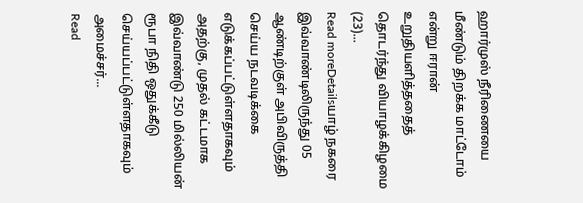ஹார்முஸ் நீரிணையை மீண்டும் திறக்க மாட்டோம் என்று ஈரான் உறுதியளித்ததைத் தொடர்ந்து வியாழக்கிழமை (23)...
Read moreDetailsயாழ் நகரை இவ்வாண்டிலிருந்து 05 ஆண்டிற்குள் அபிவிருத்தி செய்ய நடவடிக்கை எடுக்கப்பட்டுள்ளதாகவும் அதற்கு, முதல் கட்டமாக இவ்வாண்டு 250 மில்லியன் ரூபா நிதி ஒதுக்கீடு செய்யப்பட்டுள்ளதாகவும் அமைச்சர்...
Read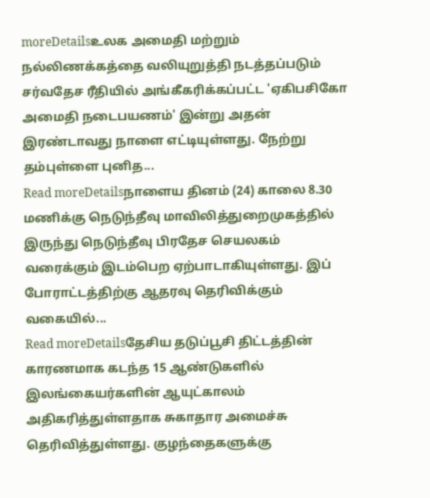moreDetailsஉலக அமைதி மற்றும் நல்லிணக்கத்தை வலியுறுத்தி நடத்தப்படும் சர்வதேச ரீதியில் அங்கீகரிக்கப்பட்ட 'ஏகிபசிகோ அமைதி நடைபயணம்' இன்று அதன் இரண்டாவது நாளை எட்டியுள்ளது. நேற்று தம்புள்ளை புனித...
Read moreDetailsநாளைய தினம் (24) காலை 8.30 மணிக்கு நெடுந்தீவு மாவிலித்துறைமுகத்தில் இருந்து நெடுந்தீவு பிரதேச செயலகம் வரைக்கும் இடம்பெற ஏற்பாடாகியுள்ளது. இப் போராட்டத்திற்கு ஆதரவு தெரிவிக்கும் வகையில்...
Read moreDetailsதேசிய தடுப்பூசி திட்டத்தின் காரணமாக கடந்த 15 ஆண்டுகளில் இலங்கையர்களின் ஆயுட்காலம் அதிகரித்துள்ளதாக சுகாதார அமைச்சு தெரிவித்துள்ளது. குழந்தைகளுக்கு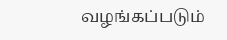வழங்கப்படும்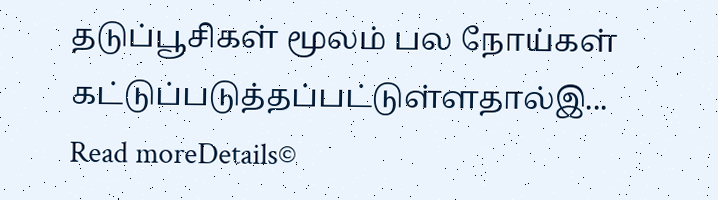தடுப்பூசிகள் மூலம் பல நோய்கள் கட்டுப்படுத்தப்பட்டுள்ளதால்இ...
Read moreDetails©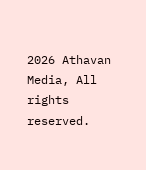2026 Athavan Media, All rights reserved.